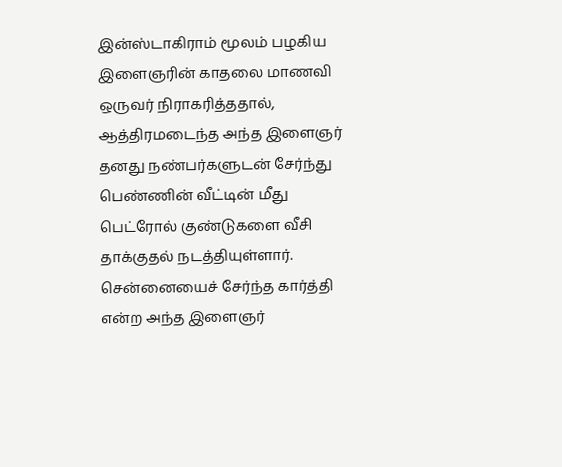இன்ஸ்டாகிராம் மூலம் பழகிய இளைஞரின் காதலை மாணவி ஒருவர் நிராகரித்ததால், ஆத்திரமடைந்த அந்த இளைஞர் தனது நண்பர்களுடன் சேர்ந்து பெண்ணின் வீட்டின் மீது பெட்ரோல் குண்டுகளை வீசி தாக்குதல் நடத்தியுள்ளார்.
சென்னையைச் சேர்ந்த கார்த்தி என்ற அந்த இளைஞர்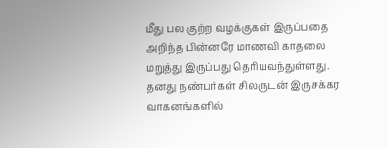மீது பல குற்ற வழக்குகள் இருப்பதை அறிந்த பின்னரே மாணவி காதலை மறுத்து இருப்பது தெரியவந்துள்ளது.
தனது நண்பர்கள் சிலருடன் இருசக்கர வாகனங்களில்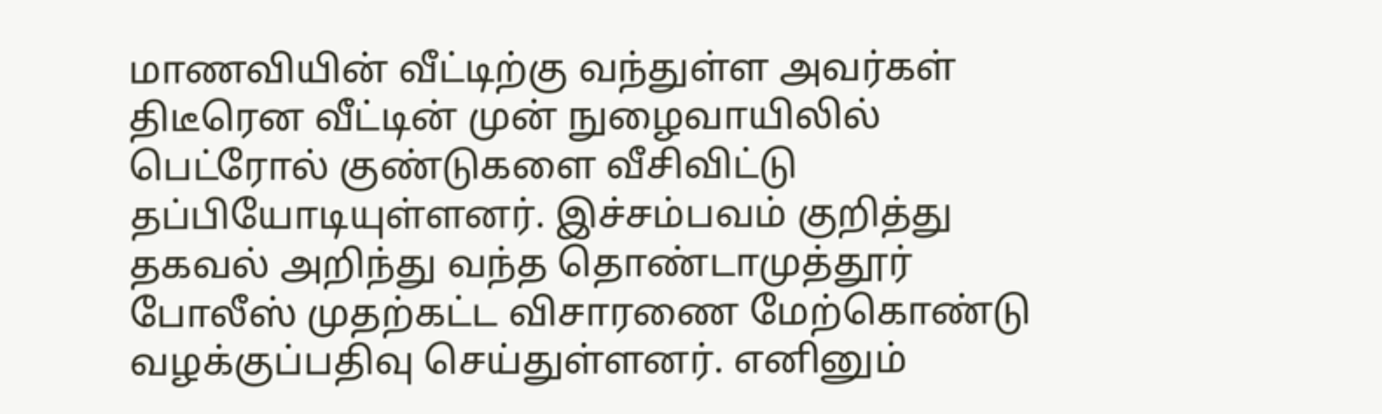மாணவியின் வீட்டிற்கு வந்துள்ள அவர்கள் திடீரென வீட்டின் முன் நுழைவாயிலில் பெட்ரோல் குண்டுகளை வீசிவிட்டு தப்பியோடியுள்ளனர். இச்சம்பவம் குறித்து தகவல் அறிந்து வந்த தொண்டாமுத்தூர் போலீஸ் முதற்கட்ட விசாரணை மேற்கொண்டு வழக்குப்பதிவு செய்துள்ளனர். எனினும்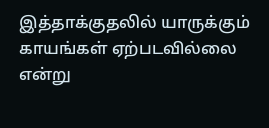இத்தாக்குதலில் யாருக்கும் காயங்கள் ஏற்படவில்லை என்று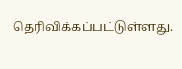தெரிவிக்கப்பட்டுள்ளது.